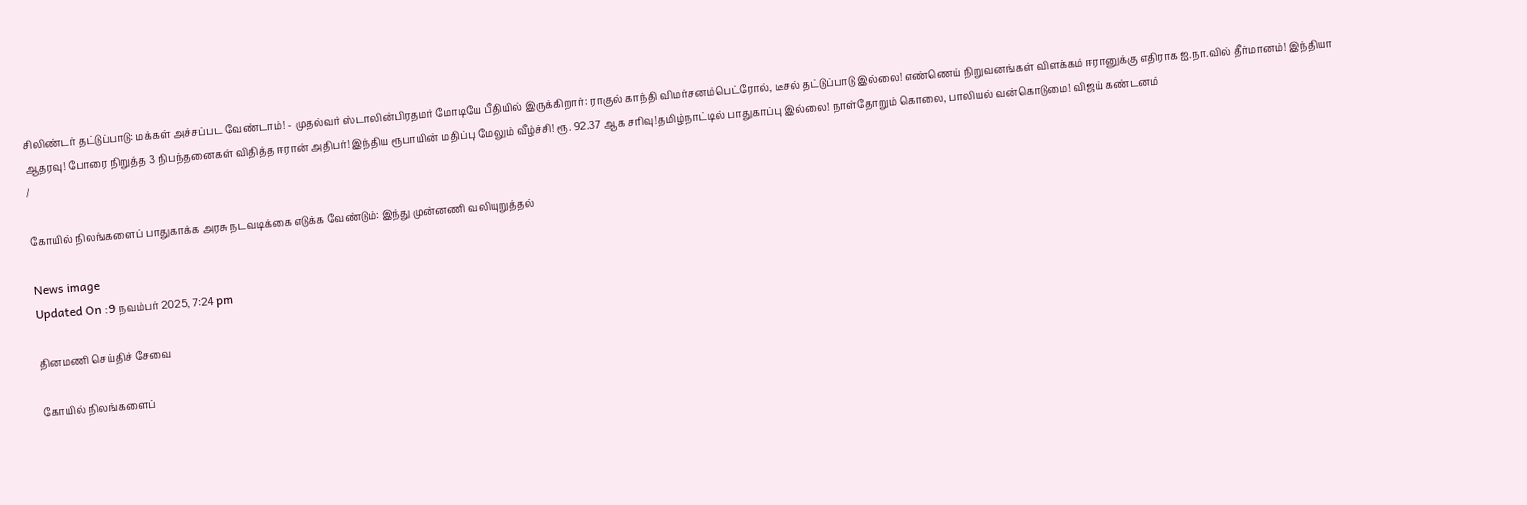சிலிண்டர் தட்டுப்பாடு: மக்கள் அச்சப்பட வேண்டாம்! - முதல்வர் ஸ்டாலின்பிரதமர் மோடியே பீதியில் இருக்கிறார்: ராகுல் காந்தி விமர்சனம்பெட்ரோல், டீசல் தட்டுப்பாடு இல்லை! எண்ணெய் நிறுவனங்கள் விளக்கம் ஈரானுக்கு எதிராக ஐ.நா.வில் தீர்மானம்! இந்தியா ஆதரவு! போரை நிறுத்த 3 நிபந்தனைகள் விதித்த ஈரான் அதிபர்! இந்திய ரூபாயின் மதிப்பு மேலும் வீழ்ச்சி! ரூ. 92.37 ஆக சரிவு!தமிழ்நாட்டில் பாதுகாப்பு இல்லை! நாள்தோறும் கொலை, பாலியல் வன்கொடுமை! விஜய் கண்டனம்
/

கோயில் நிலங்களைப் பாதுகாக்க அரசு நடவடிக்கை எடுக்க வேண்டும்: இந்து முன்னணி வலியுறுத்தல்

News image
Updated On :9 நவம்பர் 2025, 7:24 pm

தினமணி செய்திச் சேவை

கோயில் நிலங்களைப்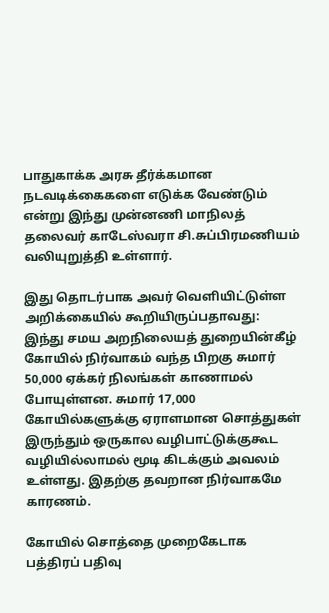பாதுகாக்க அரசு தீர்க்கமான நடவடிக்கைகளை எடுக்க வேண்டும் என்று இந்து முன்னணி மாநிலத் தலைவர் காடேஸ்வரா சி.சுப்பிரமணியம் வலியுறுத்தி உள்ளார்.

இது தொடர்பாக அவர் வெளியிட்டுள்ள அறிக்கையில் கூறியிருப்பதாவது: இந்து சமய அறநிலையத் துறையின்கீழ் கோயில் நிர்வாகம் வந்த பிறகு சுமார் 50,000 ஏக்கர் நிலங்கள் காணாமல் போயுள்ளன. சுமார் 17,000 கோயில்களுக்கு ஏராளமான சொத்துகள் இருந்தும் ஒருகால வழிபாட்டுக்குகூட வழியில்லாமல் மூடி கிடக்கும் அவலம் உள்ளது. இதற்கு தவறான நிர்வாகமே காரணம்.

கோயில் சொத்தை முறைகேடாக பத்திரப் பதிவு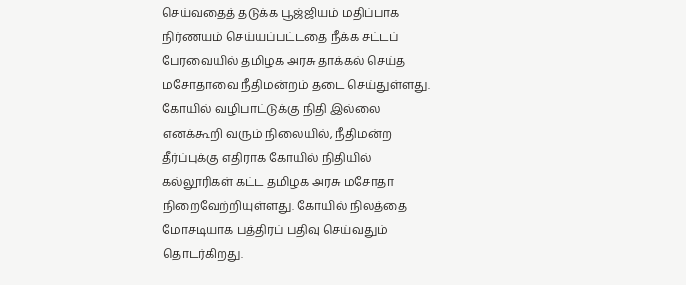செய்வதைத் தடுக்க பூஜ்ஜியம் மதிப்பாக நிர்ணயம் செய்யப்பட்டதை நீக்க சட்டப் பேரவையில் தமிழக அரசு தாக்கல் செய்த மசோதாவை நீதிமன்றம் தடை செய்துள்ளது. கோயில் வழிபாட்டுக்கு நிதி இல்லை எனக்கூறி வரும் நிலையில், நீதிமன்ற தீர்ப்புக்கு எதிராக கோயில் நிதியில் கல்லூரிகள் கட்ட தமிழக அரசு மசோதா நிறைவேற்றியுள்ளது. கோயில் நிலத்தை மோசடியாக பத்திரப் பதிவு செய்வதும் தொடர்கிறது.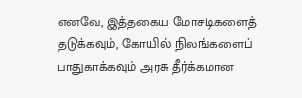எனவே, இத்தகைய மோசடிகளைத் தடுக்கவும், கோயில் நிலங்களைப் பாதுகாக்கவும் அரசு தீர்க்கமான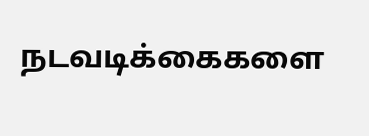நடவடிக்கைகளை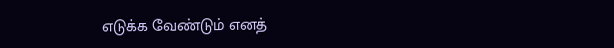எடுக்க வேண்டும் எனத்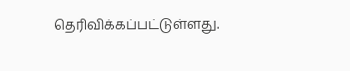தெரிவிக்கப்பட்டுள்ளது.